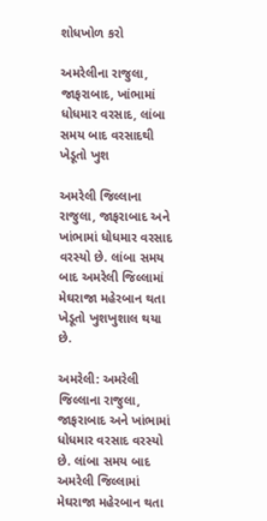શોધખોળ કરો

અમરેલીના રાજુલા, જાફરાબાદ, ખાંભામાં ધોધમાર વરસાદ, લાંબા સમય બાદ વરસાદથી ખેડૂતો ખુશ

અમરેલી જિલ્લાના રાજુલા, જાફરાબાદ અને ખાંભામાં ધોધમાર વરસાદ વરસ્યો છે. લાંબા સમય બાદ અમરેલી જિલ્લામાં મેઘરાજા મહેરબાન થતા ખેડૂતો ખુશખુશાલ થયા છે.

અમરેલી: અમરેલી જિલ્લાના રાજુલા, જાફરાબાદ અને ખાંભામાં ધોધમાર વરસાદ વરસ્યો છે. લાંબા સમય બાદ અમરેલી જિલ્લામાં મેઘરાજા મહેરબાન થતા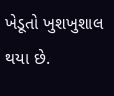ખેડૂતો ખુશખુશાલ થયા છે.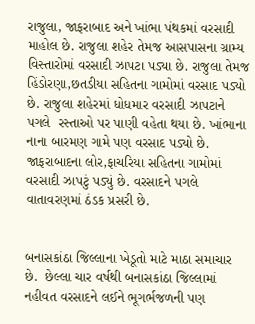રાજુલા, જાફરાબાદ અને ખાંભા પંથકમાં વરસાદી માહોલ છે. રાજુલા શહેર તેમજ આસપાસના ગ્રામ્ય વિસ્તારોમાં વરસાદી ઝાપટા પડ્યા છે. રાજુલા તેમજ હિંડોરણા,છતડીયા સહિતના ગામોમાં વરસાદ પડ્યો છે. રાજુલા શહેરમાં ધોધમાર વરસાદી ઝાપટાને પગલે  રસ્તાઓ પર પાણી વહેતા થયા છે. ખાંભાના નાના બારમણ ગામે પણ વરસાદ પડ્યો છે. જાફરાબાદના લોર,ફાચરિયા સહિતના ગામોમાં વરસાદી ઝાપટું પડ્યું છે. વરસાદને પગલે વાતાવરણમાં ઠંડક પ્રસરી છે.


બનાસકાંઠા જિલ્લાના ખેડૂતો માટે માઠા સમાચાર છે.  છેલ્લા ચાર વર્ષથી બનાસકાંઠા જિલ્લામાં નહીવત વરસાદને લઈને ભૂગર્ભજળની પણ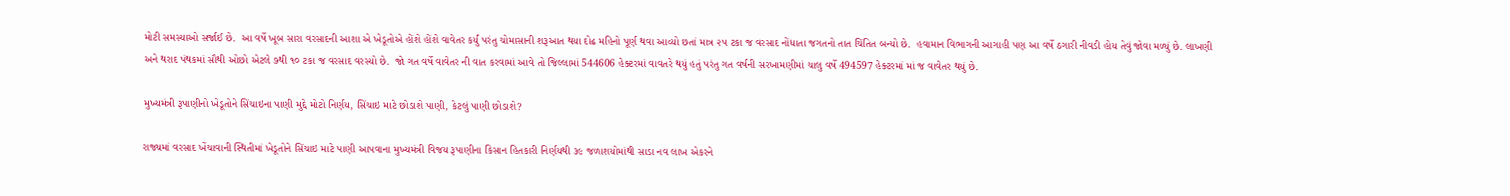મોટી સમસ્યાઓ સર્જાઈ છે.  આ વર્ષે ખૂબ સારા વરસાદની આશા એ ખેડૂતોએ હોંશે હોંશે વાવેતર કર્યું પરંતુ ચોમાસાની શરૂઆત થયા દોઢ મહિનો પૂર્ણ થવા આવ્યો છતાં માત્ર ૨૫ ટકા જ વરસાદ નોંધાતા જગતનો તાત ચિંતિત બન્યો છે.  હવામાન વિભાગની આગાહી પણ આ વર્ષે ઠગારી નીવડી હોય તેવું જોવા મળ્યું છે. લાખણી અને થરાદ પંથકમાં સૌથી ઓછો એટલે ૭થી ૧૦ ટકા જ વરસાદ વરસ્યો છે.  જો ગત વર્ષે વાવેતર ની વાત કરવામાં આવે તો જિલ્લામાં 544606 હેક્ટરમાં વાવતરે થયું હતું પરંતુ ગત વર્ષની સરખામણીમાં ચાલુ વર્ષે 494597 હેક્ટરમાં માં જ વાવેતર થયું છે.

મુખ્યમંત્રી રૂપાણીનો ખેડૂતોને સિંચાઇના પાણી મુદ્દે મોટો નિર્ણય, સિંચાઇ માટે છોડાશે પાણી, કેટલું પાણી છોડાશે?

રાજ્યમાં વરસાદ ખેંચાવાની સ્થિતીમાં ખેડૂતોને સિંચાઇ માટે પાણી આપવાના મુખ્યમંત્રી વિજય રૂપાણીના કિસાન હિતકારી નિર્ણયથી ૩૯ જળાશયોમાંથી સાડા નવ લાખ એકરને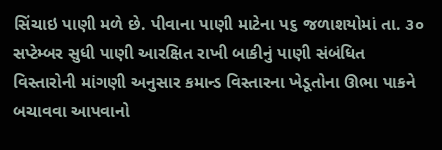સિંચાઇ પાણી મળે છે. પીવાના પાણી માટેના પ૬ જળાશયોમાં તા. ૩૦ સપ્ટેમ્બર સુધી પાણી આરક્ષિત રાખી બાકીનું પાણી સંબંધિત વિસ્તારોની માંગણી અનુસાર કમાન્ડ વિસ્તારના ખેડૂતોના ઊભા પાકને બચાવવા આપવાનો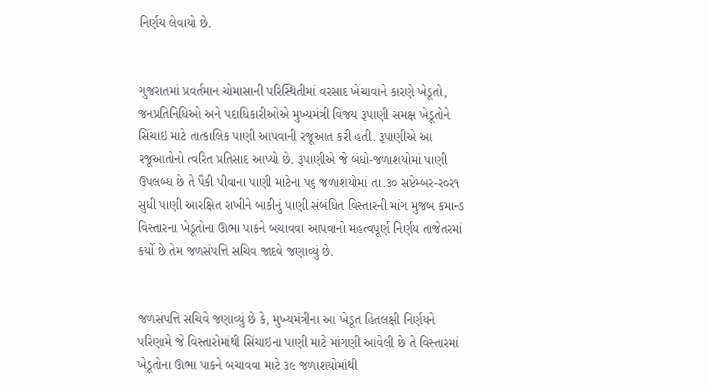નિર્ણય લેવાયો છે.


ગુજરાતમાં પ્રવર્તમાન ચોમાસાની પરિસ્થિતીમાં વરસાદ ખેંચાવાને કારણે ખેડૂતો, જનપ્રતિનિધિઓ અને પદાધિકારીઓએ મુખ્યમંત્રી વિજય રૂપાણી સમક્ષ ખેડૂતોને સિંચાઇ માટે તાત્કાલિક પાણી આપવાની રજૂઆત કરી હતી. રૂપાણીએ આ રજૂઆતોનો ત્વરિત પ્રતિસાદ આપ્યો છે. રૂપાણીએ જે બંધો-જળાશયોમાં પાણી ઉપલબ્ધ છે તે પૈકી પીવાના પાણી માટેના પ૬ જળાશયોમાં તા.૩૦ સપ્ટેમ્બર-ર૦ર૧ સુધી પાણી આરક્ષિત રાખીને બાકીનું પાણી સંબંધિત વિસ્તારની માંગ મુજબ કમાન્ડ વિસ્તારના ખેડૂતોના ઊભા પાકને બચાવવા આપવાનો મહત્વપૂર્ણ નિર્ણય તાજેતરમાં કર્યો છે તેમ જળસંપત્તિ સચિવ જાદવે જણાવ્યું છે.


જળસંપત્તિ સચિવે જણાવ્યું છે કે, મુખ્યમંત્રીના આ ખેડૂત હિતલક્ષી નિર્ણયને પરિણામે જે વિસ્તારોમાંથી સિંચાઇના પાણી માટે માંગણી આવેલી છે તે વિસ્તારમાં ખેડૂતોના ઊભા પાકને બચાવવા માટે ૩૯ જળાશયોમાંથી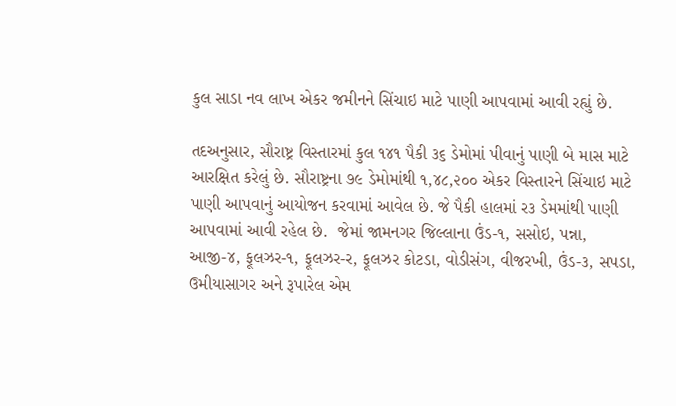કુલ સાડા નવ લાખ એકર જમીનને સિંચાઇ માટે પાણી આપવામાં આવી રહ્યું છે.

તદઅનુસાર, સૌરાષ્ટ્ર વિસ્તારમાં કુલ ૧૪૧ પૈકી ૩૬ ડેમોમાં પીવાનું પાણી બે માસ માટે આરક્ષિત કરેલું છે. સૌરાષ્ટ્રના ૭૯ ડેમોમાંથી ૧,૪૮,૨૦૦ એકર વિસ્તારને સિંચાઇ માટે પાણી આપવાનું આયોજન કરવામાં આવેલ છે. જે પૈકી હાલમાં ર૩ ડેમમાંથી પાણી આપવામાં આવી રહેલ છે.  જેમાં જામનગર જિલ્લાના ઉંડ-૧, સસોઇ, પન્ના, આજી-૪, ફૂલઝર-૧, ફૂલઝર-ર, ફૂલઝર કોટડા, વોડીસંગ, વીજરખી, ઉંડ-૩, સપડા, ઉમીયાસાગર અને રૂપારેલ એમ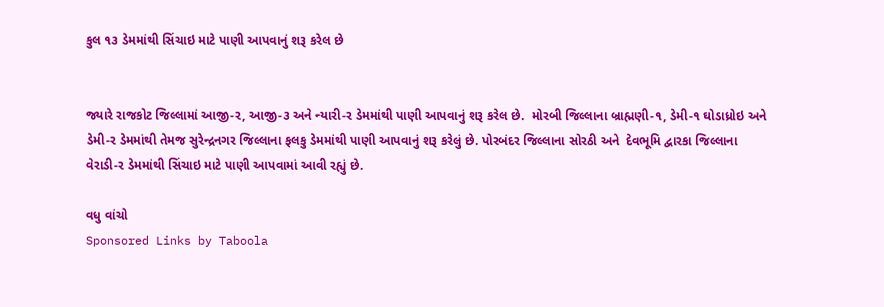કુલ ૧૩ ડેમમાંથી સિંચાઇ માટે પાણી આપવાનું શરૂ કરેલ છે


જ્યારે રાજકોટ જિલ્લામાં આજી-ર, આજી-૩ અને ન્યારી-ર ડેમમાંથી પાણી આપવાનું શરૂ કરેલ છે.  મોરબી જિલ્લાના બ્રાહ્મણી-૧, ડેમી-૧ ઘોડાધ્રોઇ અને ડેમી-ર ડેમમાંથી તેમજ સુરેન્દ્રનગર જિલ્લાના ફલકુ ડેમમાંથી પાણી આપવાનું શરૂ કરેલું છે. પોરબંદર જિલ્લાના સોરઠી અને  દેવભૂમિ દ્વારકા જિલ્લાના વેરાડી-ર ડેમમાંથી સિંચાઇ માટે પાણી આપવામાં આવી રહ્યું છે.

વધુ વાંચો
Sponsored Links by Taboola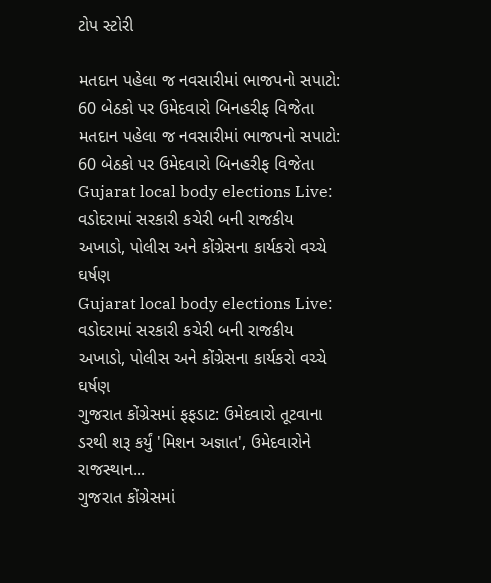ટોપ સ્ટોરી

મતદાન પહેલા જ નવસારીમાં ભાજપનો સપાટો: 60 બેઠકો પર ઉમેદવારો બિનહરીફ વિજેતા
મતદાન પહેલા જ નવસારીમાં ભાજપનો સપાટો: 60 બેઠકો પર ઉમેદવારો બિનહરીફ વિજેતા
Gujarat local body elections Live: વડોદરામાં સરકારી કચેરી બની રાજકીય અખાડો, પોલીસ અને કોંગ્રેસના કાર્યકરો વચ્ચે ઘર્ષણ
Gujarat local body elections Live: વડોદરામાં સરકારી કચેરી બની રાજકીય અખાડો, પોલીસ અને કોંગ્રેસના કાર્યકરો વચ્ચે ઘર્ષણ
ગુજરાત કોંગ્રેસમાં ફફડાટ: ઉમેદવારો તૂટવાના ડરથી શરૂ કર્યું 'મિશન અજ્ઞાત', ઉમેદવારોને રાજસ્થાન...
ગુજરાત કોંગ્રેસમાં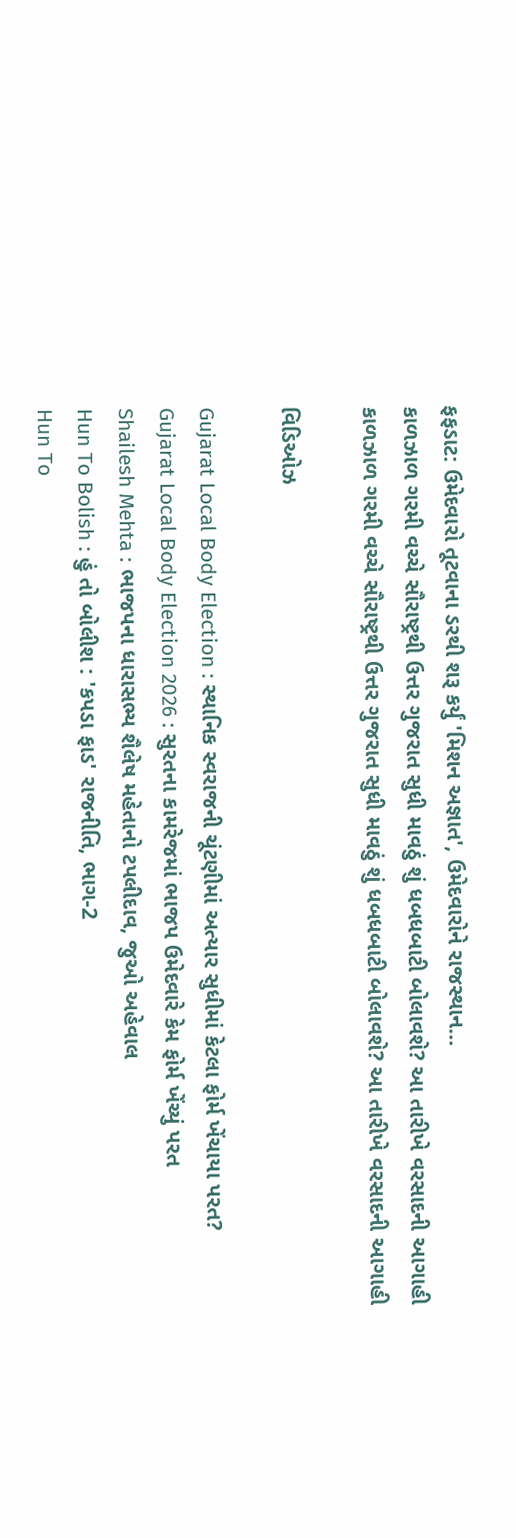ફફડાટ: ઉમેદવારો તૂટવાના ડરથી શરૂ કર્યું 'મિશન અજ્ઞાત', ઉમેદવારોને રાજસ્થાન...
કાળઝાળ ગરમી વચ્ચે સૌરાષ્ટ્રથી ઉત્તર ગુજરાત સુધી માવઠું શું ધબધબાટી બોલાવશે? આ તારીખે વરસાદની આગાહી
કાળઝાળ ગરમી વચ્ચે સૌરાષ્ટ્રથી ઉત્તર ગુજરાત સુધી માવઠું શું ધબધબાટી બોલાવશે? આ તારીખે વરસાદની આગાહી

વિડિઓઝ

Gujarat Local Body Election : સ્થાનિક સ્વરાજની ચૂંટણીમાં અત્યાર સુધીમાં કેટલા ફોર્મ ખેંચાયા પરત?
Gujarat Local Body Election 2026 : સુરતના કામરેજમાં ભાજપ ઉમેદવારે કેમ ફોર્મ ખેંચ્યું પરત
Shailesh Mehta : ભાજપના ધારાસભ્ય શૈલેષ મહેતાનો ટપલીદાવ, જુઓ અહેવાલ
Hun To Bolish : હું તો બોલીશ : 'કપડા ફાડ' રાજનીતિ, ભાગ-2
Hun To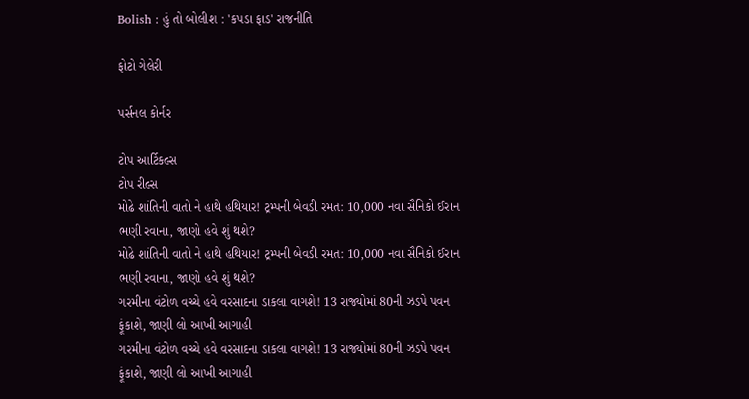Bolish : હું તો બોલીશ : 'કપડા ફાડ' રાજનીતિ

ફોટો ગેલેરી

પર્સનલ કોર્નર

ટોપ આર્ટિકલ્સ
ટોપ રીલ્સ
મોઢે શાંતિની વાતો ને હાથે હથિયાર! ટ્રમ્પની બેવડી રમત: 10,000 નવા સૈનિકો ઈરાન ભણી રવાના, જાણો હવે શું થશે?
મોઢે શાંતિની વાતો ને હાથે હથિયાર! ટ્રમ્પની બેવડી રમત: 10,000 નવા સૈનિકો ઈરાન ભણી રવાના, જાણો હવે શું થશે?
ગરમીના વંટોળ વચ્ચે હવે વરસાદના ડાકલા વાગશે! 13 રાજ્યોમાં 80ની ઝડપે પવન ફૂંકાશે, જાણી લો આખી આગાહી
ગરમીના વંટોળ વચ્ચે હવે વરસાદના ડાકલા વાગશે! 13 રાજ્યોમાં 80ની ઝડપે પવન ફૂંકાશે, જાણી લો આખી આગાહી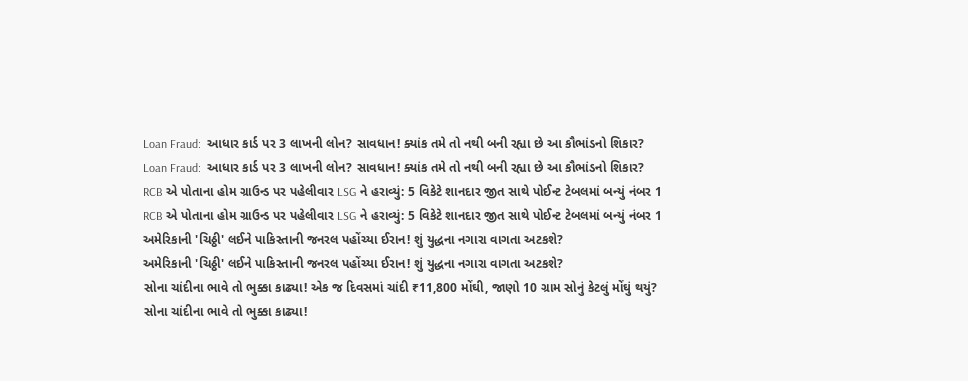Loan Fraud:  આધાર કાર્ડ પર 3 લાખની લોન? સાવધાન! ક્યાંક તમે તો નથી બની રહ્યા છે આ કૌભાંડનો શિકાર?
Loan Fraud:  આધાર કાર્ડ પર 3 લાખની લોન? સાવધાન! ક્યાંક તમે તો નથી બની રહ્યા છે આ કૌભાંડનો શિકાર?
RCB એ પોતાના હોમ ગ્રાઉન્ડ પર પહેલીવાર LSG ને હરાવ્યું: 5 વિકેટે શાનદાર જીત સાથે પોઈન્ટ ટેબલમાં બન્યું નંબર 1
RCB એ પોતાના હોમ ગ્રાઉન્ડ પર પહેલીવાર LSG ને હરાવ્યું: 5 વિકેટે શાનદાર જીત સાથે પોઈન્ટ ટેબલમાં બન્યું નંબર 1
અમેરિકાની 'ચિઠ્ઠી' લઈને પાકિસ્તાની જનરલ પહોંચ્યા ઈરાન! શું યુદ્ધના નગારા વાગતા અટકશે?
અમેરિકાની 'ચિઠ્ઠી' લઈને પાકિસ્તાની જનરલ પહોંચ્યા ઈરાન! શું યુદ્ધના નગારા વાગતા અટકશે?
સોના ચાંદીના ભાવે તો ભુક્કા કાઢ્યા! એક જ દિવસમાં ચાંદી ₹11,800 મોંઘી, જાણો 10 ગ્રામ સોનું કેટલું મોંઘું થયું?
સોના ચાંદીના ભાવે તો ભુક્કા કાઢ્યા!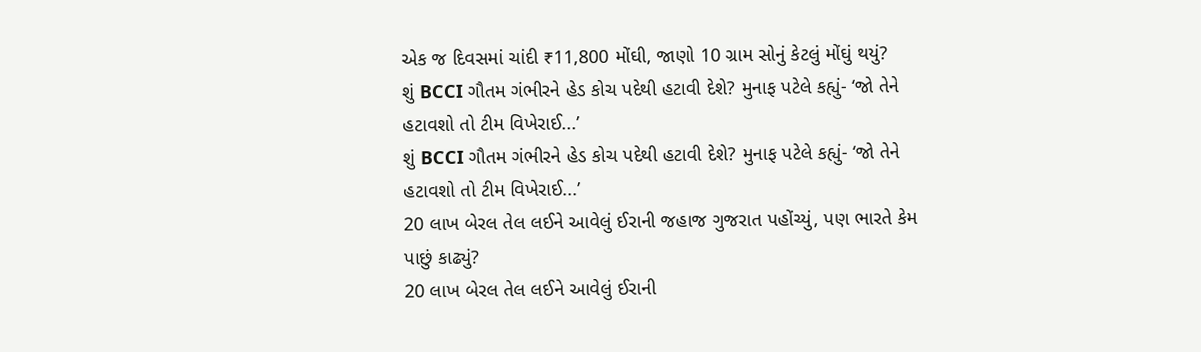એક જ દિવસમાં ચાંદી ₹11,800 મોંઘી, જાણો 10 ગ્રામ સોનું કેટલું મોંઘું થયું?
શું BCCI ગૌતમ ગંભીરને હેડ કોચ પદેથી હટાવી દેશે? મુનાફ પટેલે કહ્યું- ‘જો તેને હટાવશો તો ટીમ વિખેરાઈ...’
શું BCCI ગૌતમ ગંભીરને હેડ કોચ પદેથી હટાવી દેશે? મુનાફ પટેલે કહ્યું- ‘જો તેને હટાવશો તો ટીમ વિખેરાઈ...’
20 લાખ બેરલ તેલ લઈને આવેલું ઈરાની જહાજ ગુજરાત પહોંચ્યું, પણ ભારતે કેમ પાછું કાઢ્યું?
20 લાખ બેરલ તેલ લઈને આવેલું ઈરાની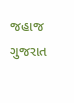જહાજ ગુજરાત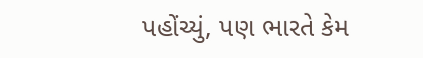પહોંચ્યું, પણ ભારતે કેમ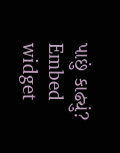પાછું કાઢ્યું?
Embed widget